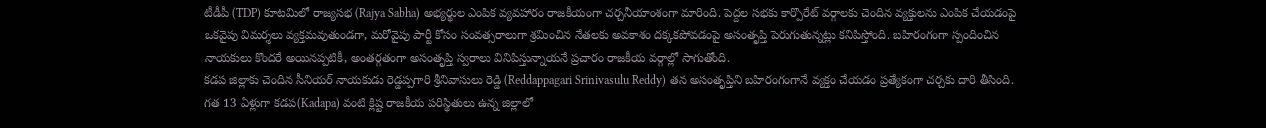టీడీపీ (TDP) కూటమిలో రాజ్యసభ (Rajya Sabha) అభ్యర్థుల ఎంపిక వ్యవహారం రాజకీయంగా చర్చనీయాంశంగా మారింది. పెద్దల సభకు కార్పొరేట్ వర్గాలకు చెందిన వ్యక్తులను ఎంపిక చేయడంపై ఒకవైపు విమర్శలు వ్యక్తమవుతుండగా, మరోవైపు పార్టీ కోసం సంవత్సరాలుగా శ్రమించిన నేతలకు అవకాశం దక్కకపోవడంపై అసంతృప్తి పెరుగుతున్నట్లు కనిపిస్తోంది. బహిరంగంగా స్పందించిన నాయకులు కొందరే అయినప్పటికీ, అంతర్గతంగా అసంతృప్తి స్వరాలు వినిపిస్తున్నాయనే ప్రచారం రాజకీయ వర్గాల్లో సాగుతోంది.
కడప జిల్లాకు చెందిన సీనియర్ నాయకుడు రెడ్డప్పగారి శ్రీనివాసులు రెడ్డి (Reddappagari Srinivasulu Reddy) తన అసంతృప్తిని బహిరంగంగానే వ్యక్తం చేయడం ప్రత్యేకంగా చర్చకు దారి తీసింది. గత 13 ఏళ్లుగా కడప(Kadapa) వంటి క్లిష్ట రాజకీయ పరిస్థితులు ఉన్న జిల్లాలో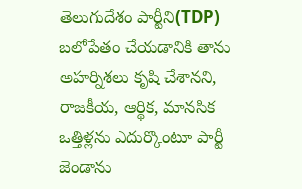తెలుగుదేశం పార్టీని(TDP) బలోపేతం చేయడానికి తాను అహర్నిశలు కృషి చేశానని, రాజకీయ, ఆర్థిక, మానసిక ఒత్తిళ్లను ఎదుర్కొంటూ పార్టీ జెండాను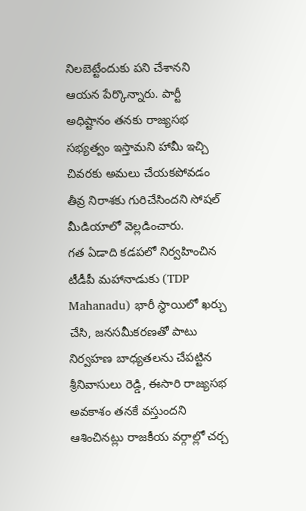నిలబెట్టేందుకు పని చేశానని ఆయన పేర్కొన్నారు. పార్టీ అధిష్టానం తనకు రాజ్యసభ సభ్యత్వం ఇస్తామని హామీ ఇచ్చి చివరకు అమలు చేయకపోవడం తీవ్ర నిరాశకు గురిచేసిందని సోషల్ మీడియాలో వెల్లడించారు.
గత ఏడాది కడపలో నిర్వహించిన టీడీపీ మహానాడుకు (TDP Mahanadu) భారీ స్థాయిలో ఖర్చు చేసి, జనసమీకరణతో పాటు నిర్వహణ బాధ్యతలను చేపట్టిన శ్రీనివాసులు రెడ్డి, ఈసారి రాజ్యసభ అవకాశం తనకే వస్తుందని ఆశించినట్లు రాజకీయ వర్గాల్లో చర్చ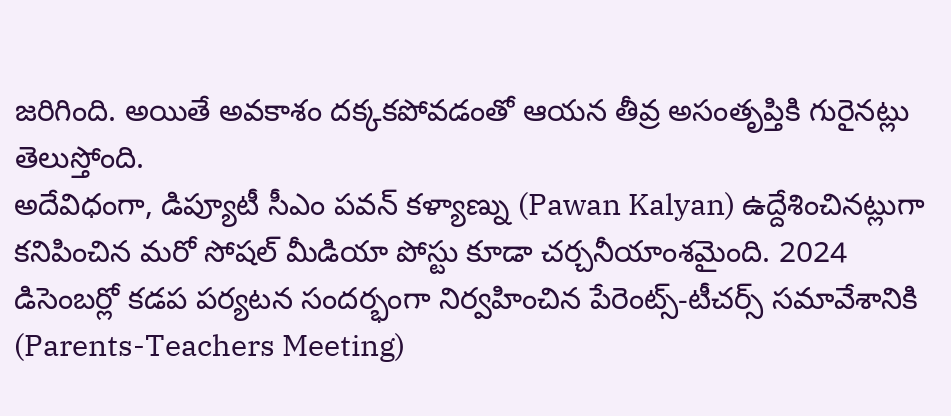జరిగింది. అయితే అవకాశం దక్కకపోవడంతో ఆయన తీవ్ర అసంతృప్తికి గురైనట్లు తెలుస్తోంది.
అదేవిధంగా, డిప్యూటీ సీఎం పవన్ కళ్యాణ్ను (Pawan Kalyan) ఉద్దేశించినట్లుగా కనిపించిన మరో సోషల్ మీడియా పోస్టు కూడా చర్చనీయాంశమైంది. 2024 డిసెంబర్లో కడప పర్యటన సందర్భంగా నిర్వహించిన పేరెంట్స్-టీచర్స్ సమావేశానికి (Parents-Teachers Meeting)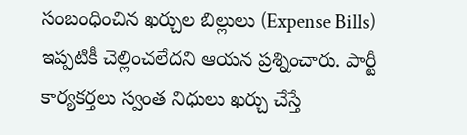సంబంధించిన ఖర్చుల బిల్లులు (Expense Bills) ఇప్పటికీ చెల్లించలేదని ఆయన ప్రశ్నించారు. పార్టీ కార్యకర్తలు స్వంత నిధులు ఖర్చు చేస్తే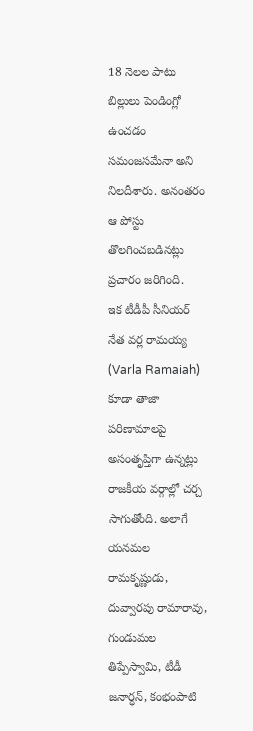18 నెలల పాటు బిల్లులు పెండింగ్లో ఉంచడం సమంజసమేనా అని నిలదీశారు. అనంతరం ఆ పోస్టు తొలగించబడినట్లు ప్రచారం జరిగింది.
ఇక టీడీపీ సీనియర్ నేత వర్ల రామయ్య (Varla Ramaiah) కూడా తాజా పరిణామాలపై అసంతృప్తిగా ఉన్నట్లు రాజకీయ వర్గాల్లో చర్చ సాగుతోంది. అలాగే యనమల రామకృష్ణుడు, దువ్వారపు రామారావు, గుండుమల తిప్పేస్వామి, టీడీ జనార్ధన్, కంభంపాటి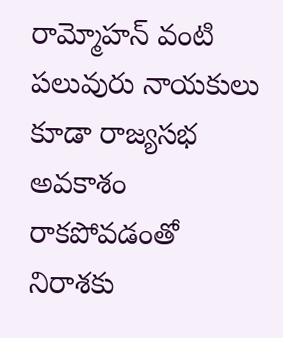రామ్మోహన్ వంటి పలువురు నాయకులు కూడా రాజ్యసభ అవకాశం రాకపోవడంతో నిరాశకు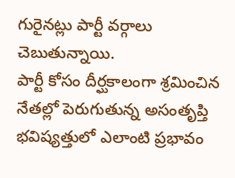గురైనట్లు పార్టీ వర్గాలు చెబుతున్నాయి.
పార్టీ కోసం దీర్ఘకాలంగా శ్రమించిన నేతల్లో పెరుగుతున్న అసంతృప్తి భవిష్యత్తులో ఎలాంటి ప్రభావం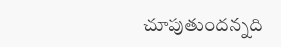చూపుతుందన్నది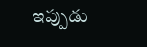ఇప్పుడు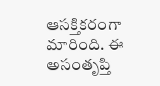ఆసక్తికరంగా మారింది. ఈ అసంతృప్తి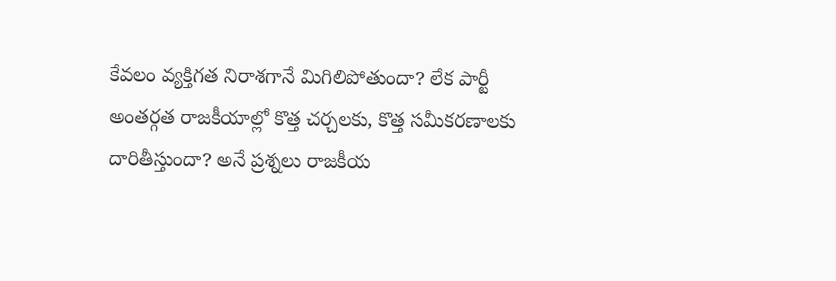కేవలం వ్యక్తిగత నిరాశగానే మిగిలిపోతుందా? లేక పార్టీ అంతర్గత రాజకీయాల్లో కొత్త చర్చలకు, కొత్త సమీకరణాలకు దారితీస్తుందా? అనే ప్రశ్నలు రాజకీయ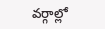వర్గాల్లో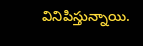వినిపిస్తున్నాయి.